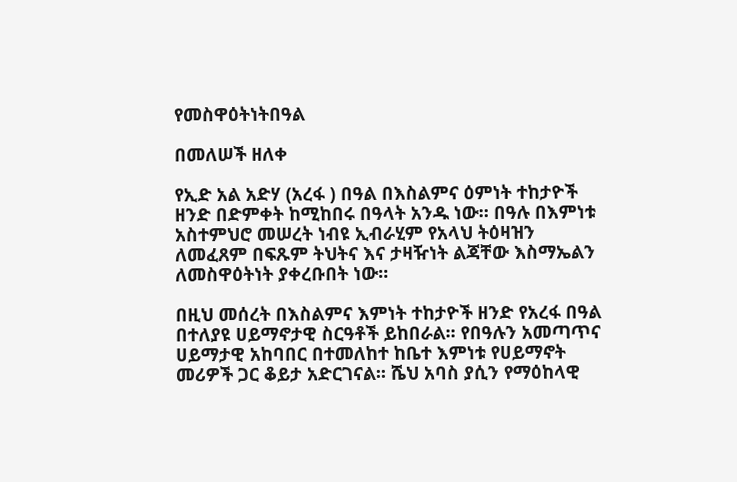የመስዋዕትነትበዓል

በመለሠች ዘለቀ

የኢድ አል አድሃ (አረፋ ) በዓል በእስልምና ዕምነት ተከታዮች ዘንድ በድምቀት ከሚከበሩ በዓላት አንዱ ነው። በዓሉ በእምነቱ አስተምህሮ መሠረት ነብዩ ኢብራሂም የአላህ ትዕዛዝን ለመፈጸም በፍጹም ትህትና እና ታዛዥነት ልጃቸው እስማኤልን ለመስዋዕትነት ያቀረቡበት ነው።

በዚህ መሰረት በእስልምና እምነት ተከታዮች ዘንድ የአረፋ በዓል በተለያዩ ሀይማኖታዊ ስርዓቶች ይከበራል፡፡ የበዓሉን አመጣጥና ሀይማታዊ አከባበር በተመለከተ ከቤተ እምነቱ የሀይማኖት መሪዎች ጋር ቆይታ አድርገናል፡፡ ሼህ አባስ ያሲን የማዕከላዊ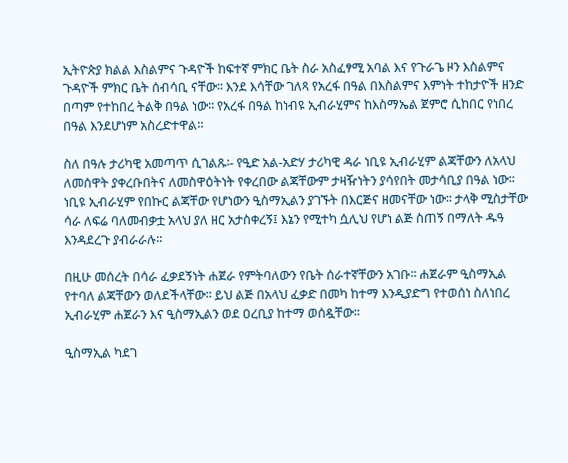ኢትዮጵያ ክልል እስልምና ጉዳዮች ከፍተኛ ምክር ቤት ስራ አስፈፃሚ አባል እና የጉራጌ ዞን እስልምና ጉዳዮች ምክር ቤት ሰብሳቢ ናቸው፡፡ እንደ እሳቸው ገለጻ የአረፋ በዓል በእስልምና እምነት ተከታዮች ዘንድ በጣም የተከበረ ትልቅ በዓል ነው፡፡ የአረፋ በዓል ከነብዩ ኢብራሂምና ከእስማኤል ጀምሮ ሲከበር የነበረ በዓል እንደሆነም አስረድተዋል።

ስለ በዓሉ ታሪካዊ አመጣጥ ሲገልጹ፡- የዒድ አል-አድሃ ታሪካዊ ዳራ ነቢዩ ኢብራሂም ልጃቸውን ለአላህ ለመሰዋት ያቀረቡበትና ለመስዋዕትነት የቀረበው ልጃቸውም ታዛዥነትን ያሳየበት መታሳቢያ በዓል ነው፡፡ ነቢዩ ኢብራሂም የበኩር ልጃቸው የሆነውን ዒስማኢልን ያገኙት በእርጅና ዘመናቸው ነው፡፡ ታላቅ ሚስታቸው ሳራ ለፍሬ ባለመብቃቷ አላህ ያለ ዘር አታስቀረኝ፤ እኔን የሚተካ ሷሊህ የሆነ ልጅ ስጠኝ በማለት ዱዓ እንዳደረጉ ያብራራሉ፡፡

በዚሁ መሰረት በሳራ ፈቃደኝነት ሐጀራ የምትባለውን የቤት ሰራተኛቸውን አገቡ፡፡ ሐጀራም ዒስማኢል የተባለ ልጃቸውን ወለደችላቸው፡፡ ይህ ልጅ በአላህ ፈቃድ በመካ ከተማ እንዲያድግ የተወሰነ ስለነበረ ኢብራሂም ሐጀራን እና ዒስማኢልን ወደ ዐረቢያ ከተማ ወሰዷቸው፡፡

ዒስማኢል ካደገ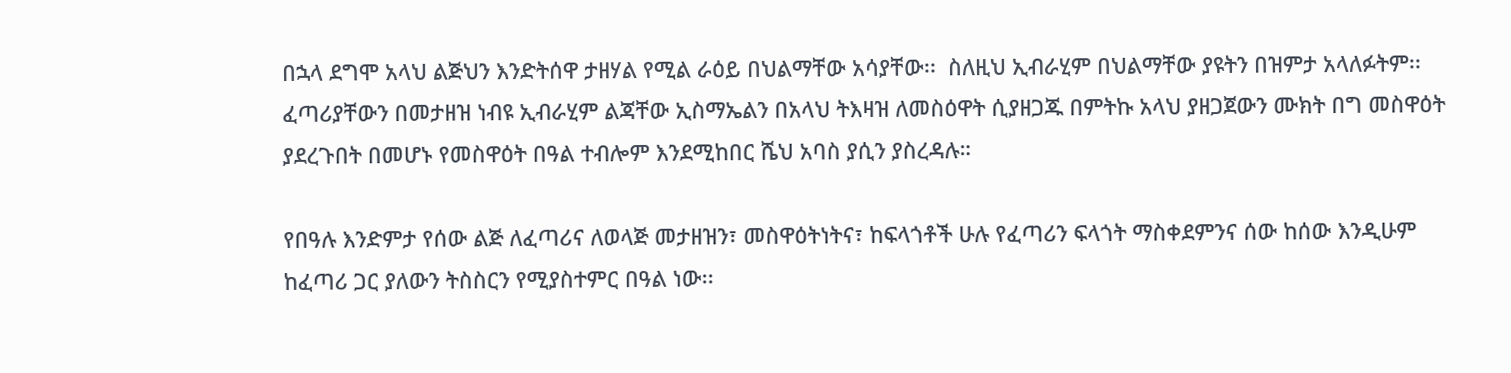በኋላ ደግሞ አላህ ልጅህን እንድትሰዋ ታዘሃል የሚል ራዕይ በህልማቸው አሳያቸው፡፡  ስለዚህ ኢብራሂም በህልማቸው ያዩትን በዝምታ አላለፉትም፡፡ ፈጣሪያቸውን በመታዘዝ ነብዩ ኢብራሂም ልጃቸው ኢስማኤልን በአላህ ትእዛዝ ለመስዕዋት ሲያዘጋጁ በምትኩ አላህ ያዘጋጀውን ሙክት በግ መስዋዕት ያደረጉበት በመሆኑ የመስዋዕት በዓል ተብሎም እንደሚከበር ሼህ አባስ ያሲን ያስረዳሉ።

የበዓሉ እንድምታ የሰው ልጅ ለፈጣሪና ለወላጅ መታዘዝን፣ መስዋዕትነትና፣ ከፍላጎቶች ሁሉ የፈጣሪን ፍላጎት ማስቀደምንና ሰው ከሰው እንዲሁም ከፈጣሪ ጋር ያለውን ትስስርን የሚያስተምር በዓል ነው፡፡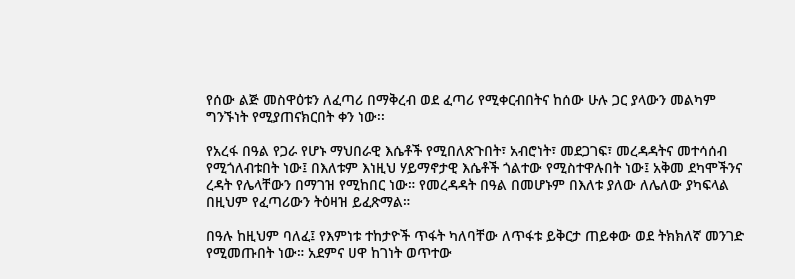የሰው ልጅ መስዋዕቱን ለፈጣሪ በማቅረብ ወደ ፈጣሪ የሚቀርብበትና ከሰው ሁሉ ጋር ያላውን መልካም ግንኙነት የሚያጠናክርበት ቀን ነው፡፡

የአረፋ በዓል የጋራ የሆኑ ማህበራዊ እሴቶች የሚበለጽጉበት፣ አብሮነት፣ መደጋገፍ፣ መረዳዳትና መተሳሰብ የሚጎለብቱበት ነው፤ በእለቱም እነዚህ ሃይማኖታዊ እሴቶች ጎልተው የሚስተዋሉበት ነው፤ አቅመ ደካሞችንና ረዳት የሌላቸውን በማገዝ የሚከበር ነው። የመረዳዳት በዓል በመሆኑም በእለቱ ያለው ለሌለው ያካፍላል በዚህም የፈጣሪውን ትዕዛዝ ይፈጽማል።

በዓሉ ከዚህም ባለፈ፤ የእምነቱ ተከታዮች ጥፋት ካለባቸው ለጥፋቱ ይቅርታ ጠይቀው ወደ ትክክለኛ መንገድ የሚመጡበት ነው። አደምና ሀዋ ከገነት ወጥተው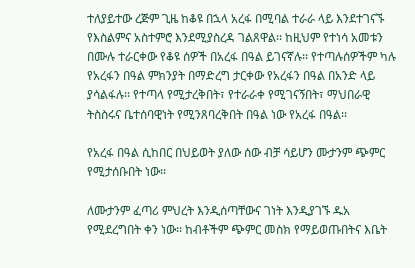ተለያይተው ረጅም ጊዜ ከቆዩ በኋላ አረፋ በሚባል ተራራ ላይ እንደተገናኙ የእስልምና አስተምሮ እንደሚያስረዳ ገልጸዋል፡፡ ከዚህም የተነሳ አመቱን በሙሉ ተራርቀው የቆዩ ሰዎች በአረፋ በዓል ይገናኛሉ፡፡ የተጣሉሰዎችም ካሉ የአረፋን በዓል ምክንያት በማድረግ ታርቀው የአረፋን በዓል በአንድ ላይ ያሳልፋሉ፡፡ የተጣላ የሚታረቅበት፣ የተራራቀ የሚገናኝበት፣ ማህበራዊ ትስስሩና ቤተሰባዊነት የሚንጸባረቅበት በዓል ነው የአረፋ በዓል፡፡

የአረፋ በዓል ሲከበር በህይወት ያለው ሰው ብቻ ሳይሆን ሙታንም ጭምር የሚታሰቡበት ነው፡፡

ለሙታንም ፈጣሪ ምህረት እንዲሰጣቸውና ገነት እንዲያገኙ ዱአ የሚደረግበት ቀን ነው፡፡ ከብቶችም ጭምር መስክ የማይወጡበትና እቤት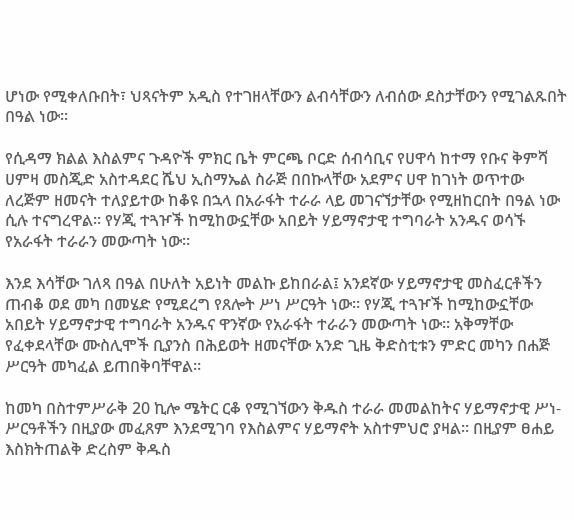ሆነው የሚቀለቡበት፣ ህጻናትም አዲስ የተገዘላቸውን ልብሳቸውን ለብሰው ደስታቸውን የሚገልጹበት በዓል ነው፡፡

የሲዳማ ክልል እስልምና ጉዳዮች ምክር ቤት ምርጫ ቦርድ ሰብሳቢና የሀዋሳ ከተማ የቡና ቅምሻ ሀምዛ መስጂድ አስተዳደር ሼህ ኢስማኤል ስራጅ በበኩላቸው አደምና ሀዋ ከገነት ወጥተው ለረጅም ዘመናት ተለያይተው ከቆዩ በኋላ በአራፋት ተራራ ላይ መገናኘታቸው የሚዘከርበት በዓል ነው ሲሉ ተናግረዋል። የሃጂ ተጓዦች ከሚከውኗቸው አበይት ሃይማኖታዊ ተግባራት አንዱና ወሳኙ የአራፋት ተራራን መውጣት ነው።

እንደ እሳቸው ገለጻ በዓል በሁለት አይነት መልኩ ይከበራል፤ አንደኛው ሃይማኖታዊ መስፈርቶችን ጠብቆ ወደ መካ በመሄድ የሚደረግ የጸሎት ሥነ ሥርዓት ነው። የሃጂ ተጓዦች ከሚከውኗቸው አበይት ሃይማኖታዊ ተግባራት አንዱና ዋንኛው የአራፋት ተራራን መውጣት ነው። አቅማቸው የፈቀደላቸው ሙስሊሞች ቢያንስ በሕይወት ዘመናቸው አንድ ጊዜ ቅድስቲቱን ምድር መካን በሐጅ ሥርዓት መካፈል ይጠበቅባቸዋል።

ከመካ በስተምሥራቅ 20 ኪሎ ሜትር ርቆ የሚገኘውን ቅዱስ ተራራ መመልከትና ሃይማኖታዊ ሥነ-ሥርዓቶችን በዚያው መፈጸም እንደሚገባ የእስልምና ሃይማኖት አስተምህሮ ያዛል። በዚያም ፀሐይ እስክትጠልቅ ድረስም ቅዱስ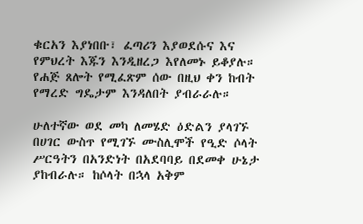ቁርአን እያነበቡ፣ ፈጣሪን እያወደሱና እና የምህረት እጁን እንዲዘረጋ እየለመኑ ይቆያሉ። የሐጅ ጸሎት የሚፈጽም ሰው በዚህ ቀን ከብት የማረድ ግዴታም እንዳለበት ያብራራሉ።

ሁለተኛው ወደ መካ ለመሄድ ዕድልን ያላገኙ በሀገር ውስጥ የሚገኙ ሙስሊሞች የዒድ ሶላት ሥርዓትን በአንድነት በአደባባይ በደመቀ ሁኔታ ያከብራሉ። ከሶላት በኋላ አቅም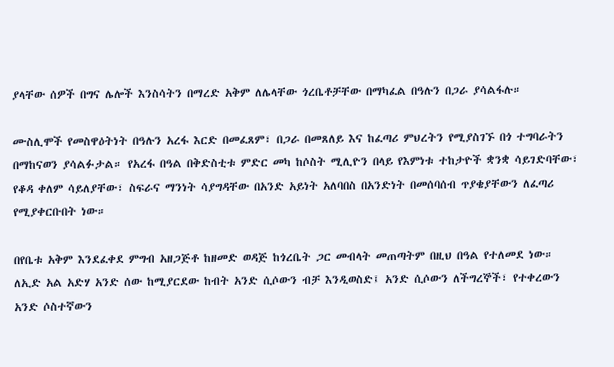ያላቸው ሰዎች በግና ሌሎች እንስሳትን በማረድ አቅም ለሌላቸው ጎረቤቶቻቸው በማካፈል በዓሉን በጋራ ያሳልፋሉ።

ሙስሊሞች የመስዋዕትነት በዓሉን አረፋ እርድ በመፈጸም፣ በጋራ በመጸለይ እና ከፈጣሪ ምህረትን የሚያስገኙ በጎ ተግባራትን በማከናወን ያሳልፉታል። የአረፋ በዓል በቅድስቲቱ ምድር መካ ከሶስት ሚሊዮን በላይ የእምነቱ ተከታዮች ቋንቋ ሳይገድባቸው፣ የቆዳ ቀለም ሳይለያቸው፣ ስፍራና ማንነት ሳያግዳቸው በአንድ አይነት አለባበስ በአንድነት በመሰባሰብ ጥያቄያቸውን ለፈጣሪ የሚያቀርቡበት ነው።

በየቤቱ አቅም እንደፈቀደ ምግብ አዘጋጅቶ ከዘመድ ወዳጅ ከጎረቤት ጋር መብላት መጠጣትም በዚህ በዓል የተለመደ ነው። ለኢድ አል አድሃ አንድ ሰው ከሚያርደው ከብት አንድ ሲሶውን ብቻ እንዲወስድ፤ አንድ ሲሶውን ለችግረኞች፣ የተቀረውን አንድ ሶስተኛውን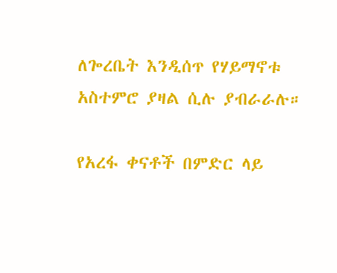ለጐረቤት እንዲሰጥ የሃይማኖቱ አስተምሮ ያዛል ሲሉ ያብራራሉ።

የአረፋ ቀናቶች በምድር ላይ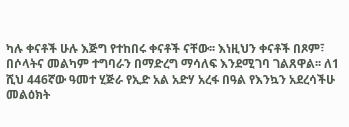ካሉ ቀናቶች ሁሉ እጅግ የተከበሩ ቀናቶች ናቸው፡፡ እነዚህን ቀናቶች በጾም፣ በሶላትና መልካም ተግባራን በማድረግ ማሳለፍ እንደሚገባ ገልጸዋል፡፡ ለ1 ሺህ 446ኛው ዓመተ ሂጅራ የኢድ አል አድሃ አረፋ በዓል የእንኳን አደረሳችሁ መልዕክት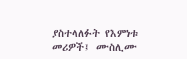ያስተላለፉት የእምነቱ መሪዎች፤ ሙስሊሙ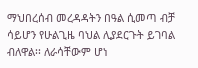ማህበረሰብ መረዳዳትን በዓል ሲመጣ ብቻ ሳይሆን የሁልጊዜ ባህል ሊያደርጉት ይገባል ብለዋል፡፡ ለራሳቸውም ሆነ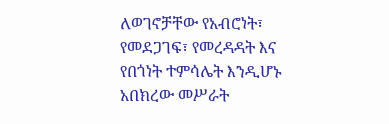ለወገኖቻቸው የአብሮነት፣ የመደጋገፍ፣ የመረዳዳት እና የበጎነት ተምሳሌት እንዲሆኑ አበክረው መሥራት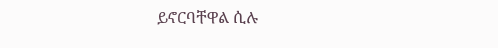ይኖርባቸዋል ሲሉ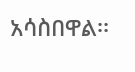አሳስበዋል፡፡